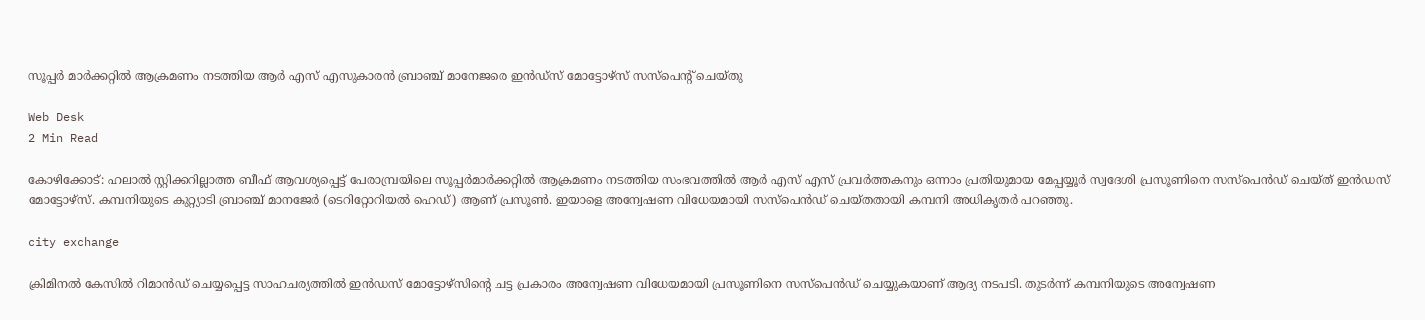സൂപ്പര്‍ മാര്‍ക്കറ്റില്‍ ആക്രമണം നടത്തിയ ആര്‍ എസ് എസുകാരന്‍ ബ്രാഞ്ച് മാനേജരെ ഇന്‍ഡ്‌സ് മോട്ടോഴ്‌സ് സസ്‌പെന്റ് ചെയ്തു

Web Desk
2 Min Read

കോഴിക്കോട്: ഹലാല്‍ സ്റ്റിക്കറില്ലാത്ത ബീഫ് ആവശ്യപ്പെട്ട് പേരാമ്പ്രയിലെ സൂപ്പര്‍മാര്‍ക്കറ്റില്‍ ആക്രമണം നടത്തിയ സംഭവത്തില്‍ ആര്‍ എസ് എസ് പ്രവര്‍ത്തകനും ഒന്നാം പ്രതിയുമായ മേപ്പയ്യൂര്‍ സ്വദേശി പ്രസൂണിനെ സസ്‌പെന്‍ഡ് ചെയ്ത് ഇന്‍ഡസ് മോട്ടോഴ്‌സ്. കമ്പനിയുടെ കുറ്റ്യാടി ബ്രാഞ്ച് മാനജേര്‍ (ടെറിറ്റോറിയല്‍ ഹെഡ്) ആണ് പ്രസൂണ്‍. ഇയാളെ അന്വേഷണ വിധേയമായി സസ്‌പെന്‍ഡ് ചെയ്തതായി കമ്പനി അധികൃതര്‍ പറഞ്ഞു.

city exchange

ക്രിമിനല്‍ കേസില്‍ റിമാന്‍ഡ് ചെയ്യപ്പെട്ട സാഹചര്യത്തില്‍ ഇന്‍ഡസ് മോട്ടോഴ്‌സിന്റെ ചട്ട പ്രകാരം അന്വേഷണ വിധേയമായി പ്രസൂണിനെ സസ്‌പെന്‍ഡ് ചെയ്യുകയാണ് ആദ്യ നടപടി. തുടര്‍ന്ന് കമ്പനിയുടെ അന്വേഷണ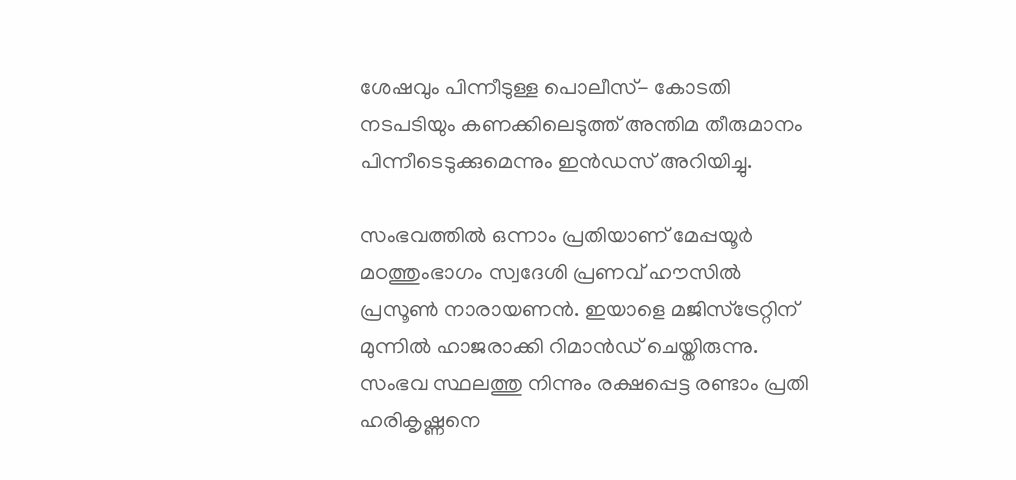ശേഷവും പിന്നീടുള്ള പൊലീസ്- കോടതി നടപടിയും കണക്കിലെടുത്ത് അന്തിമ തീരുമാനം പിന്നീടെടുക്കുമെന്നും ഇന്‍ഡസ് അറിയിച്ചു.

സംഭവത്തില്‍ ഒന്നാം പ്രതിയാണ് മേപ്പയൂര്‍ മഠത്തുംഭാഗം സ്വദേശി പ്രണവ് ഹൗസില്‍ പ്രസൂണ്‍ നാരായണന്‍. ഇയാളെ മജിസ്‌ട്രേറ്റിന് മുന്നില്‍ ഹാജരാക്കി റിമാന്‍ഡ് ചെയ്തിരുന്നു. സംഭവ സ്ഥലത്തു നിന്നും രക്ഷപ്പെട്ട രണ്ടാം പ്രതി ഹരികൃഷ്ണനെ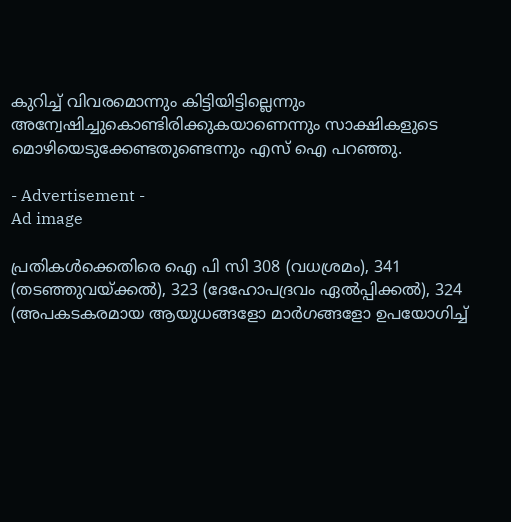കുറിച്ച് വിവരമൊന്നും കിട്ടിയിട്ടില്ലെന്നും അന്വേഷിച്ചുകൊണ്ടിരിക്കുകയാണെന്നും സാക്ഷികളുടെ മൊഴിയെടുക്കേണ്ടതുണ്ടെന്നും എസ് ഐ പറഞ്ഞു.

- Advertisement -
Ad image

പ്രതികള്‍ക്കെതിരെ ഐ പി സി 308 (വധശ്രമം), 341 (തടഞ്ഞുവയ്ക്കല്‍), 323 (ദേഹോപദ്രവം ഏല്‍പ്പിക്കല്‍), 324 (അപകടകരമായ ആയുധങ്ങളോ മാര്‍ഗങ്ങളോ ഉപയോഗിച്ച്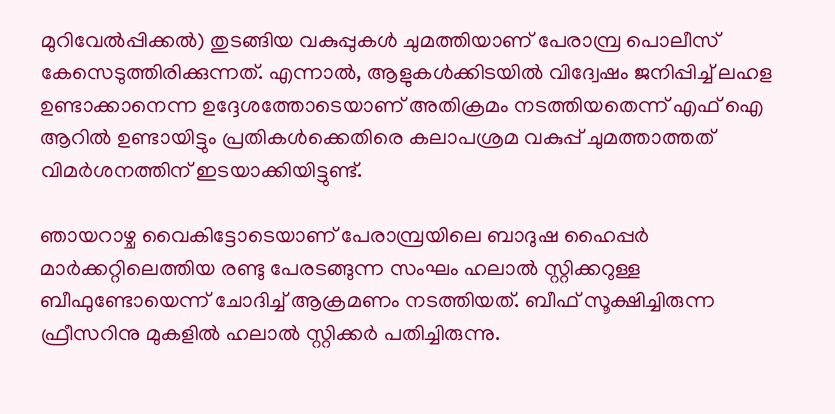മുറിവേല്‍പ്പിക്കല്‍) തുടങ്ങിയ വകുപ്പുകള്‍ ചുമത്തിയാണ് പേരാമ്പ്ര പൊലീസ് കേസെടുത്തിരിക്കുന്നത്. എന്നാല്‍, ആളുകള്‍ക്കിടയില്‍ വിദ്വേഷം ജനിപ്പിച്ച് ലഹള ഉണ്ടാക്കാനെന്ന ഉദ്ദേശത്തോടെയാണ് അതിക്രമം നടത്തിയതെന്ന് എഫ് ഐ ആറില്‍ ഉണ്ടായിട്ടും പ്രതികള്‍ക്കെതിരെ കലാപശ്രമ വകുപ്പ് ചുമത്താത്തത് വിമര്‍ശനത്തിന് ഇടയാക്കിയിട്ടുണ്ട്.

ഞായറാഴ്ച വൈകിട്ടോടെയാണ് പേരാമ്പ്രയിലെ ബാദുഷ ഹൈപ്പര്‍ മാര്‍ക്കറ്റിലെത്തിയ രണ്ടു പേരടങ്ങുന്ന സംഘം ഹലാല്‍ സ്റ്റിക്കറുള്ള ബീഫുണ്ടോയെന്ന് ചോദിച്ച് ആക്രമണം നടത്തിയത്. ബീഫ് സൂക്ഷിച്ചിരുന്ന ഫ്രീസറിനു മുകളില്‍ ഹലാല്‍ സ്റ്റിക്കര്‍ പതിച്ചിരുന്നു.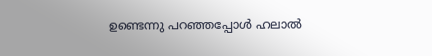ഉണ്ടെന്നു പറഞ്ഞപ്പോള്‍ ഹലാല്‍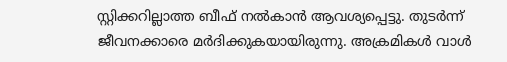സ്റ്റിക്കറില്ലാത്ത ബീഫ് നല്‍കാന്‍ ആവശ്യപ്പെട്ടു. തുടര്‍ന്ന് ജീവനക്കാരെ മര്‍ദിക്കുകയായിരുന്നു. അക്രമികള്‍ വാള്‍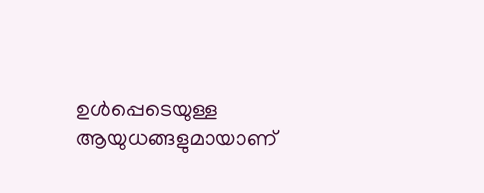ഉള്‍പ്പെടെയുള്ള ആയുധങ്ങളുമായാണ്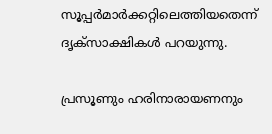സൂപ്പര്‍മാര്‍ക്കറ്റിലെത്തിയതെന്ന് ദൃക്സാക്ഷികള്‍ പറയുന്നു.

പ്രസൂണും ഹരിനാരായണനും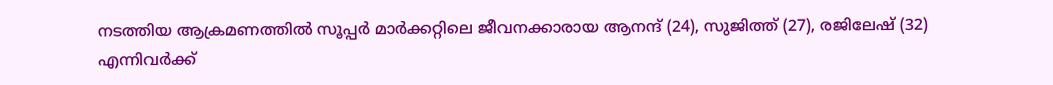നടത്തിയ ആക്രമണത്തില്‍ സൂപ്പര്‍ മാര്‍ക്കറ്റിലെ ജീവനക്കാരായ ആനന്ദ് (24), സുജിത്ത് (27), രജിലേഷ് (32) എന്നിവര്‍ക്ക്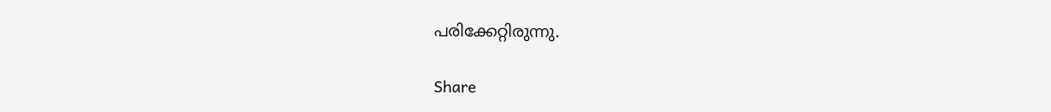പരിക്കേറ്റിരുന്നു.

Share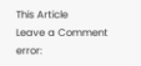This Article
Leave a Comment
error: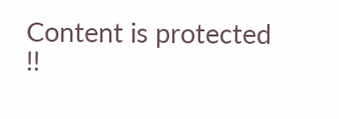Content is protected !!